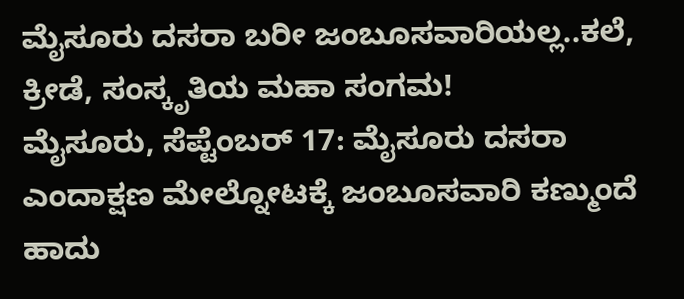ಮೈಸೂರು ದಸರಾ ಬರೀ ಜಂಬೂಸವಾರಿಯಲ್ಲ..ಕಲೆ, ಕ್ರೀಡೆ, ಸಂಸ್ಕೃತಿಯ ಮಹಾ ಸಂಗಮ!
ಮೈಸೂರು, ಸೆಪ್ಟೆಂಬರ್ 17: ಮೈಸೂರು ದಸರಾ ಎಂದಾಕ್ಷಣ ಮೇಲ್ನೋಟಕ್ಕೆ ಜಂಬೂಸವಾರಿ ಕಣ್ಮುಂದೆ ಹಾದು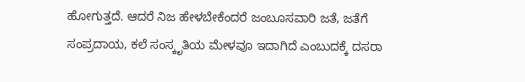ಹೋಗುತ್ತದೆ. ಆದರೆ ನಿಜ ಹೇಳಬೇಕೆಂದರೆ ಜಂಬೂಸವಾರಿ ಜತೆ, ಜತೆಗೆ ಸಂಪ್ರದಾಯ, ಕಲೆ ಸಂಸ್ಕೃತಿಯ ಮೇಳವೂ ಇದಾಗಿದೆ ಎಂಬುದಕ್ಕೆ ದಸರಾ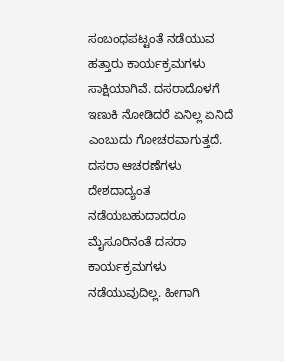ಸಂಬಂಧಪಟ್ಟಂತೆ ನಡೆಯುವ ಹತ್ತಾರು ಕಾರ್ಯಕ್ರಮಗಳು ಸಾಕ್ಷಿಯಾಗಿವೆ. ದಸರಾದೊಳಗೆ ಇಣುಕಿ ನೋಡಿದರೆ ಏನಿಲ್ಲ ಏನಿದೆ ಎಂಬುದು ಗೋಚರವಾಗುತ್ತದೆ.
ದಸರಾ ಆಚರಣೆಗಳು ದೇಶದಾದ್ಯಂತ ನಡೆಯಬಹುದಾದರೂ ಮೈಸೂರಿನಂತೆ ದಸರಾ ಕಾರ್ಯಕ್ರಮಗಳು ನಡೆಯುವುದಿಲ್ಲ. ಹೀಗಾಗಿ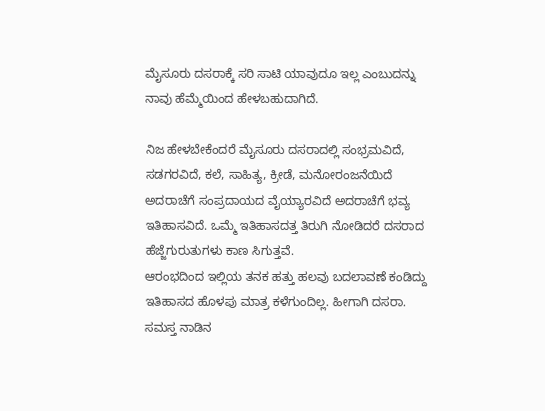ಮೈಸೂರು ದಸರಾಕ್ಕೆ ಸರಿ ಸಾಟಿ ಯಾವುದೂ ಇಲ್ಲ ಎಂಬುದನ್ನು ನಾವು ಹೆಮ್ಮೆಯಿಂದ ಹೇಳಬಹುದಾಗಿದೆ.

ನಿಜ ಹೇಳಬೇಕೆಂದರೆ ಮೈಸೂರು ದಸರಾದಲ್ಲಿ ಸಂಭ್ರಮವಿದೆ, ಸಡಗರವಿದೆ, ಕಲೆ, ಸಾಹಿತ್ಯ, ಕ್ರೀಡೆ, ಮನೋರಂಜನೆಯಿದೆ ಅದರಾಚೆಗೆ ಸಂಪ್ರದಾಯದ ವೈಯ್ಯಾರವಿದೆ ಅದರಾಚೆಗೆ ಭವ್ಯ ಇತಿಹಾಸವಿದೆ. ಒಮ್ಮೆ ಇತಿಹಾಸದತ್ತ ತಿರುಗಿ ನೋಡಿದರೆ ದಸರಾದ ಹೆಜ್ಜೆಗುರುತುಗಳು ಕಾಣ ಸಿಗುತ್ತವೆ.
ಆರಂಭದಿಂದ ಇಲ್ಲಿಯ ತನಕ ಹತ್ತು ಹಲವು ಬದಲಾವಣೆ ಕಂಡಿದ್ದು ಇತಿಹಾಸದ ಹೊಳಪು ಮಾತ್ರ ಕಳೆಗುಂದಿಲ್ಲ. ಹೀಗಾಗಿ ದಸರಾ. ಸಮಸ್ತ ನಾಡಿನ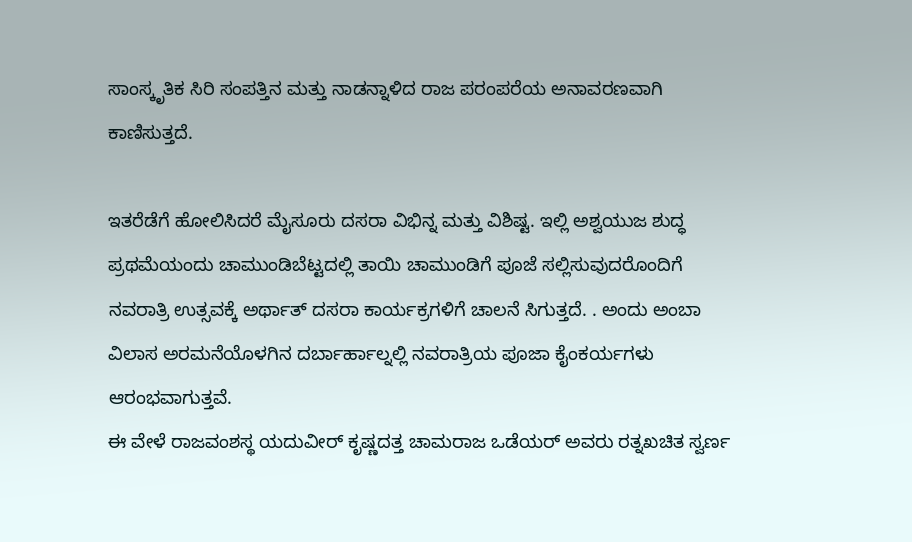ಸಾಂಸ್ಕೃತಿಕ ಸಿರಿ ಸಂಪತ್ತಿನ ಮತ್ತು ನಾಡನ್ನಾಳಿದ ರಾಜ ಪರಂಪರೆಯ ಅನಾವರಣವಾಗಿ ಕಾಣಿಸುತ್ತದೆ.

ಇತರೆಡೆಗೆ ಹೋಲಿಸಿದರೆ ಮೈಸೂರು ದಸರಾ ವಿಭಿನ್ನ ಮತ್ತು ವಿಶಿಷ್ಟ. ಇಲ್ಲಿ ಅಶ್ವಯುಜ ಶುದ್ಧ ಪ್ರಥಮೆಯಂದು ಚಾಮುಂಡಿಬೆಟ್ಟದಲ್ಲಿ ತಾಯಿ ಚಾಮುಂಡಿಗೆ ಪೂಜೆ ಸಲ್ಲಿಸುವುದರೊಂದಿಗೆ ನವರಾತ್ರಿ ಉತ್ಸವಕ್ಕೆ ಅರ್ಥಾತ್ ದಸರಾ ಕಾರ್ಯಕ್ರಗಳಿಗೆ ಚಾಲನೆ ಸಿಗುತ್ತದೆ. . ಅಂದು ಅಂಬಾ ವಿಲಾಸ ಅರಮನೆಯೊಳಗಿನ ದರ್ಬಾರ್ಹಾಲ್ನಲ್ಲಿ ನವರಾತ್ರಿಯ ಪೂಜಾ ಕೈಂಕರ್ಯಗಳು ಆರಂಭವಾಗುತ್ತವೆ.
ಈ ವೇಳೆ ರಾಜವಂಶಸ್ಥ ಯದುವೀರ್ ಕೃಷ್ಣದತ್ತ ಚಾಮರಾಜ ಒಡೆಯರ್ ಅವರು ರತ್ನಖಚಿತ ಸ್ವರ್ಣ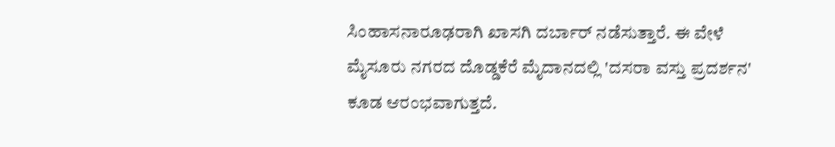ಸಿಂಹಾಸನಾರೂಢರಾಗಿ ಖಾಸಗಿ ದರ್ಬಾರ್ ನಡೆಸುತ್ತಾರೆ. ಈ ವೇಳೆ ಮೈಸೂರು ನಗರದ ದೊಡ್ಡಕೆರೆ ಮೈದಾನದಲ್ಲಿ 'ದಸರಾ ವಸ್ತು ಪ್ರದರ್ಶನ' ಕೂಡ ಆರಂಭವಾಗುತ್ತದೆ.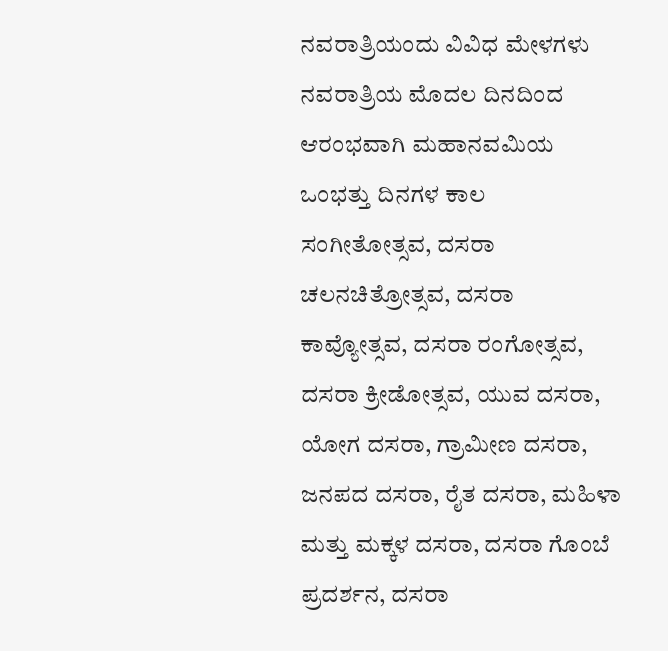ನವರಾತ್ರಿಯಂದು ವಿವಿಧ ಮೇಳಗಳು
ನವರಾತ್ರಿಯ ಮೊದಲ ದಿನದಿಂದ ಆರಂಭವಾಗಿ ಮಹಾನವಮಿಯ ಒಂಭತ್ತು ದಿನಗಳ ಕಾಲ ಸಂಗೀತೋತ್ಸವ, ದಸರಾ ಚಲನಚಿತ್ರೋತ್ಸವ, ದಸರಾ ಕಾವ್ಯೋತ್ಸವ, ದಸರಾ ರಂಗೋತ್ಸವ, ದಸರಾ ಕ್ರೀಡೋತ್ಸವ, ಯುವ ದಸರಾ, ಯೋಗ ದಸರಾ, ಗ್ರಾಮೀಣ ದಸರಾ, ಜನಪದ ದಸರಾ, ರೈತ ದಸರಾ, ಮಹಿಳಾ ಮತ್ತು ಮಕ್ಕಳ ದಸರಾ, ದಸರಾ ಗೊಂಬೆ ಪ್ರದರ್ಶನ, ದಸರಾ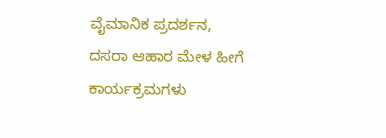ವೈಮಾನಿಕ ಪ್ರದರ್ಶನ, ದಸರಾ ಆಹಾರ ಮೇಳ ಹೀಗೆ ಕಾರ್ಯಕ್ರಮಗಳು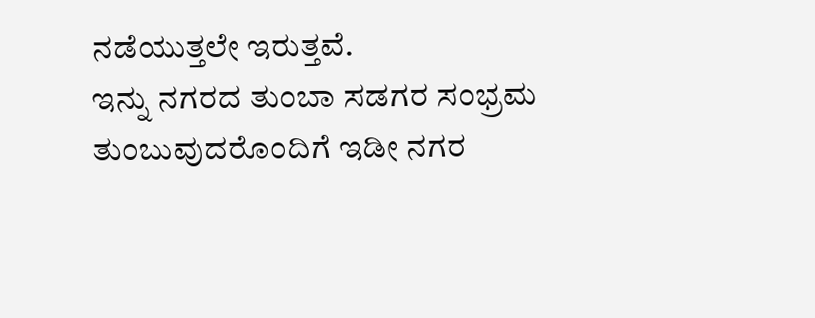ನಡೆಯುತ್ತಲೇ ಇರುತ್ತವೆ.
ಇನ್ನು ನಗರದ ತುಂಬಾ ಸಡಗರ ಸಂಭ್ರಮ ತುಂಬುವುದರೊಂದಿಗೆ ಇಡೀ ನಗರ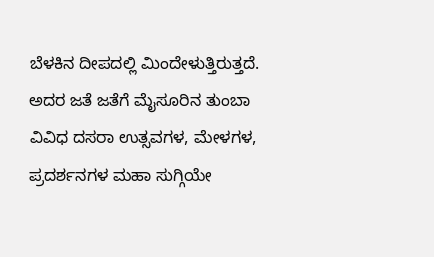ಬೆಳಕಿನ ದೀಪದಲ್ಲಿ ಮಿಂದೇಳುತ್ತಿರುತ್ತದೆ. ಅದರ ಜತೆ ಜತೆಗೆ ಮೈಸೂರಿನ ತುಂಬಾ ವಿವಿಧ ದಸರಾ ಉತ್ಸವಗಳ, ಮೇಳಗಳ, ಪ್ರದರ್ಶನಗಳ ಮಹಾ ಸುಗ್ಗಿಯೇ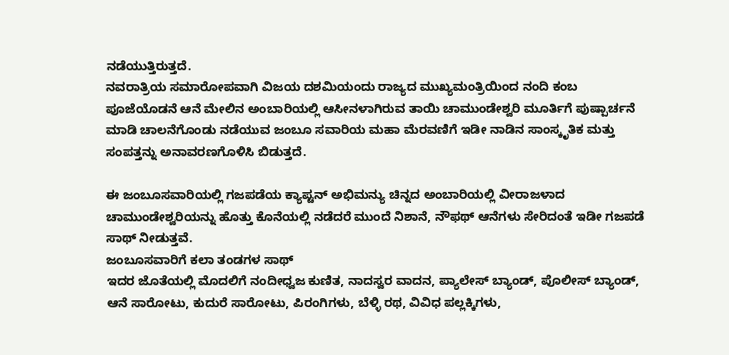ನಡೆಯುತ್ತಿರುತ್ತದೆ.
ನವರಾತ್ರಿಯ ಸಮಾರೋಪವಾಗಿ ವಿಜಯ ದಶಮಿಯಂದು ರಾಜ್ಯದ ಮುಖ್ಯಮಂತ್ರಿಯಿಂದ ನಂದಿ ಕಂಬ ಪೂಜೆಯೊಡನೆ ಆನೆ ಮೇಲಿನ ಅಂಬಾರಿಯಲ್ಲಿ ಆಸೀನಳಾಗಿರುವ ತಾಯಿ ಚಾಮುಂಡೇಶ್ವರಿ ಮೂರ್ತಿಗೆ ಪುಷ್ಪಾರ್ಚನೆ ಮಾಡಿ ಚಾಲನೆಗೊಂಡು ನಡೆಯುವ ಜಂಬೂ ಸವಾರಿಯ ಮಹಾ ಮೆರವಣಿಗೆ ಇಡೀ ನಾಡಿನ ಸಾಂಸ್ಕೃತಿಕ ಮತ್ತು ಸಂಪತ್ತನ್ನು ಅನಾವರಣಗೊಳಿಸಿ ಬಿಡುತ್ತದೆ.

ಈ ಜಂಬೂಸವಾರಿಯಲ್ಲಿ ಗಜಪಡೆಯ ಕ್ಯಾಪ್ಟನ್ ಅಭಿಮನ್ಯು ಚಿನ್ನದ ಅಂಬಾರಿಯಲ್ಲಿ ವೀರಾಜಳಾದ ಚಾಮುಂಡೇಶ್ವರಿಯನ್ನು ಹೊತ್ತು ಕೊನೆಯಲ್ಲಿ ನಡೆದರೆ ಮುಂದೆ ನಿಶಾನೆ, ನೌಫಥ್ ಆನೆಗಳು ಸೇರಿದಂತೆ ಇಡೀ ಗಜಪಡೆ ಸಾಥ್ ನೀಡುತ್ತವೆ.
ಜಂಬೂಸವಾರಿಗೆ ಕಲಾ ತಂಡಗಳ ಸಾಥ್
ಇದರ ಜೊತೆಯಲ್ಲಿ ಮೊದಲಿಗೆ ನಂದೀಧ್ವಜ ಕುಣಿತ, ನಾದಸ್ವರ ವಾದನ, ಪ್ಯಾಲೇಸ್ ಬ್ಯಾಂಡ್, ಪೊಲೀಸ್ ಬ್ಯಾಂಡ್, ಆನೆ ಸಾರೋಟು, ಕುದುರೆ ಸಾರೋಟು, ಪಿರಂಗಿಗಳು, ಬೆಳ್ಳಿ ರಥ, ವಿವಿಧ ಪಲ್ಲಕ್ಕಿಗಳು,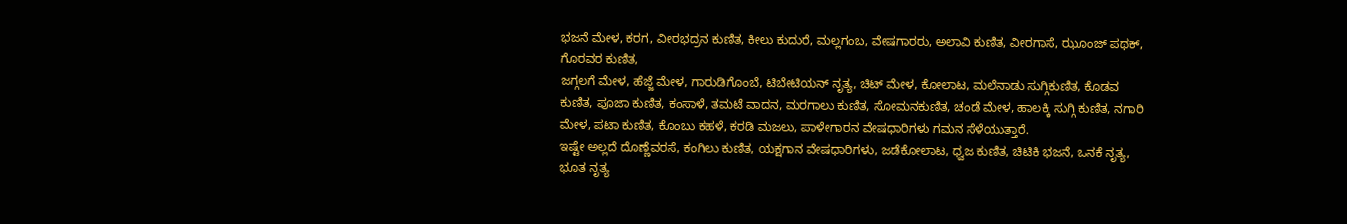ಭಜನೆ ಮೇಳ, ಕರಗ, ವೀರಭದ್ರನ ಕುಣಿತ, ಕೀಲು ಕುದುರೆ, ಮಲ್ಲಗಂಬ, ವೇಷಗಾರರು, ಅಲಾವಿ ಕುಣಿತ, ವೀರಗಾಸೆ, ಝೂಂಜ್ ಪಥಕ್, ಗೊರವರ ಕುಣಿತ,
ಜಗ್ಗಲಗೆ ಮೇಳ, ಹೆಜ್ಜೆ ಮೇಳ, ಗಾರುಡಿಗೊಂಬೆ, ಟಿಬೇಟಿಯನ್ ನೃತ್ಯ, ಚಿಟ್ ಮೇಳ, ಕೋಲಾಟ, ಮಲೆನಾಡು ಸುಗ್ಗಿಕುಣಿತ, ಕೊಡವ ಕುಣಿತ, ಪೂಜಾ ಕುಣಿತ, ಕಂಸಾಳೆ, ತಮಟೆ ವಾದನ, ಮರಗಾಲು ಕುಣಿತ, ಸೋಮನಕುಣಿತ, ಚಂಡೆ ಮೇಳ, ಹಾಲಕ್ಕಿ ಸುಗ್ಗಿ ಕುಣಿತ, ನಗಾರಿ ಮೇಳ, ಪಟಾ ಕುಣಿತ, ಕೊಂಬು ಕಹಳೆ, ಕರಡಿ ಮಜಲು, ಪಾಳೇಗಾರನ ವೇಷಧಾರಿಗಳು ಗಮನ ಸೆಳೆಯುತ್ತಾರೆ.
ಇಷ್ಟೇ ಅಲ್ಲದೆ ದೊಣ್ಣೆವರಸೆ, ಕಂಗಿಲು ಕುಣಿತ, ಯಕ್ಷಗಾನ ವೇಷಧಾರಿಗಳು, ಜಡೆಕೋಲಾಟ, ಧ್ವಜ ಕುಣಿತ, ಚಿಟಿಕಿ ಭಜನೆ, ಒನಕೆ ನೃತ್ಯ, ಭೂತ ನೃತ್ಯ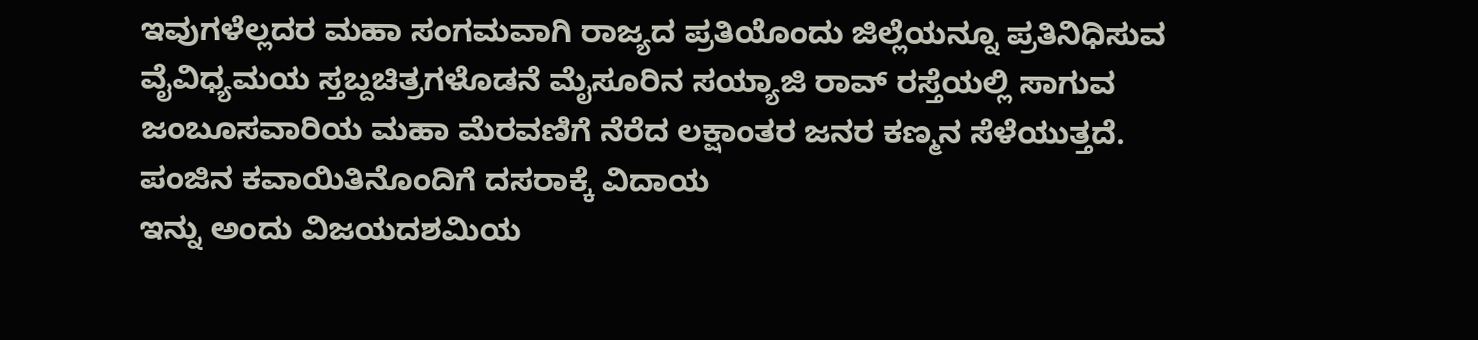ಇವುಗಳೆಲ್ಲದರ ಮಹಾ ಸಂಗಮವಾಗಿ ರಾಜ್ಯದ ಪ್ರತಿಯೊಂದು ಜಿಲ್ಲೆಯನ್ನೂ ಪ್ರತಿನಿಧಿಸುವ ವೈವಿಧ್ಯಮಯ ಸ್ತಬ್ದಚಿತ್ರಗಳೊಡನೆ ಮೈಸೂರಿನ ಸಯ್ಯಾಜಿ ರಾವ್ ರಸ್ತೆಯಲ್ಲಿ ಸಾಗುವ ಜಂಬೂಸವಾರಿಯ ಮಹಾ ಮೆರವಣಿಗೆ ನೆರೆದ ಲಕ್ಷಾಂತರ ಜನರ ಕಣ್ಮನ ಸೆಳೆಯುತ್ತದೆ.
ಪಂಜಿನ ಕವಾಯಿತಿನೊಂದಿಗೆ ದಸರಾಕ್ಕೆ ವಿದಾಯ
ಇನ್ನು ಅಂದು ವಿಜಯದಶಮಿಯ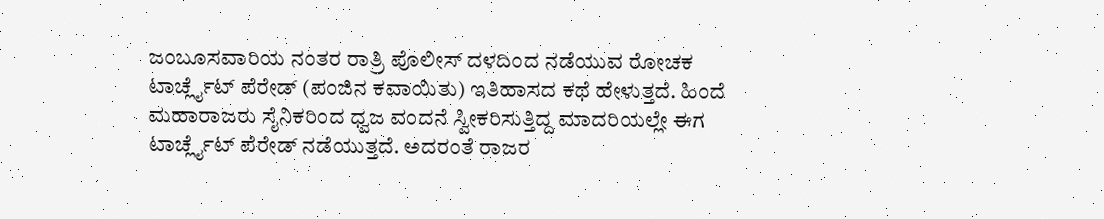ಜಂಬೂಸವಾರಿಯ ನಂತರ ರಾತ್ರಿ ಪೊಲೀಸ್ ದಳದಿಂದ ನಡೆಯುವ ರೋಚಕ ಟಾರ್ಚ್ಲೈಟ್ ಪೆರೇಡ್ (ಪಂಜಿನ ಕವಾಯಿತು) ಇತಿಹಾಸದ ಕಥೆ ಹೇಳುತ್ತದೆ. ಹಿಂದೆ ಮಹಾರಾಜರು ಸೈನಿಕರಿಂದ ಧ್ವಜ ವಂದನೆ ಸ್ವೀಕರಿಸುತ್ತಿದ್ದ ಮಾದರಿಯಲ್ಲೇ ಈಗ ಟಾರ್ಚ್ಲೈಟ್ ಪೆರೇಡ್ ನಡೆಯುತ್ತದೆ. ಅದರಂತೆ ರಾಜರ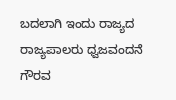ಬದಲಾಗಿ ಇಂದು ರಾಜ್ಯದ ರಾಜ್ಯಪಾಲರು ಧ್ವಜವಂದನೆ ಗೌರವ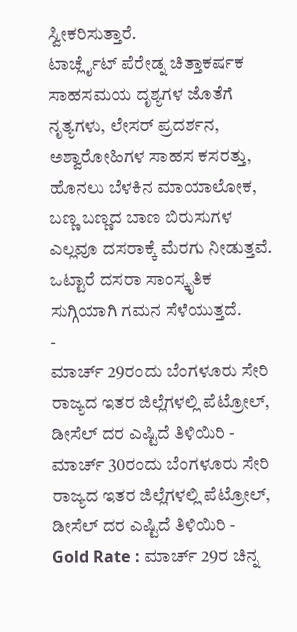ಸ್ವೀಕರಿಸುತ್ತಾರೆ.
ಟಾರ್ಚ್ಲೈಟ್ ಪೆರೇಡ್ನ ಚಿತ್ತಾಕರ್ಷಕ ಸಾಹಸಮಯ ದೃಶ್ಯಗಳ ಜೊತೆಗೆ ನೃತ್ಯಗಳು, ಲೇಸರ್ ಪ್ರದರ್ಶನ, ಅಶ್ವಾರೋಹಿಗಳ ಸಾಹಸ ಕಸರತ್ತು, ಹೊನಲು ಬೆಳಕಿನ ಮಾಯಾಲೋಕ, ಬಣ್ಣ ಬಣ್ಣದ ಬಾಣ ಬಿರುಸುಗಳ ಎಲ್ಲವೂ ದಸರಾಕ್ಕೆ ಮೆರಗು ನೀಡುತ್ತವೆ. ಒಟ್ಟಾರೆ ದಸರಾ ಸಾಂಸ್ಕೃತಿಕ ಸುಗ್ಗಿಯಾಗಿ ಗಮನ ಸೆಳೆಯುತ್ತದೆ.
-
ಮಾರ್ಚ್ 29ರಂದು ಬೆಂಗಳೂರು ಸೇರಿ ರಾಜ್ಯದ ಇತರ ಜಿಲ್ಲೆಗಳಲ್ಲಿ ಪೆಟ್ರೋಲ್, ಡೀಸೆಲ್ ದರ ಎಷ್ಟಿದೆ ತಿಳಿಯಿರಿ -
ಮಾರ್ಚ್ 30ರಂದು ಬೆಂಗಳೂರು ಸೇರಿ ರಾಜ್ಯದ ಇತರ ಜಿಲ್ಲೆಗಳಲ್ಲಿ ಪೆಟ್ರೋಲ್, ಡೀಸೆಲ್ ದರ ಎಷ್ಟಿದೆ ತಿಳಿಯಿರಿ -
Gold Rate : ಮಾರ್ಚ್ 29ರ ಚಿನ್ನ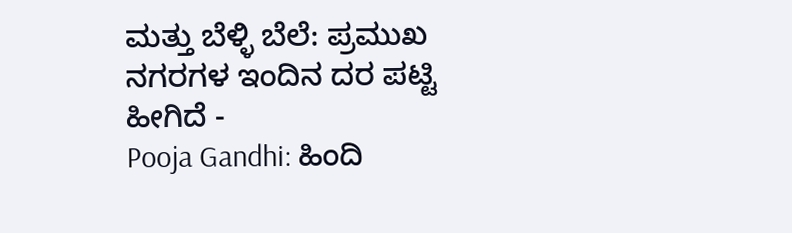ಮತ್ತು ಬೆಳ್ಳಿ ಬೆಲೆ: ಪ್ರಮುಖ ನಗರಗಳ ಇಂದಿನ ದರ ಪಟ್ಟಿ ಹೀಗಿದೆ -
Pooja Gandhi: ಹಿಂದಿ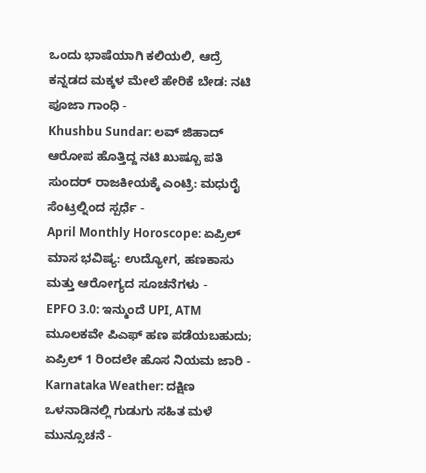ಒಂದು ಭಾಷೆಯಾಗಿ ಕಲಿಯಲಿ, ಆದ್ರೆ ಕನ್ನಡದ ಮಕ್ಕಳ ಮೇಲೆ ಹೇರಿಕೆ ಬೇಡ: ನಟಿ ಪೂಜಾ ಗಾಂಧಿ -
Khushbu Sundar: ಲವ್ ಜಿಹಾದ್ ಆರೋಪ ಹೊತ್ತಿದ್ದ ನಟಿ ಖುಷ್ಬೂ ಪತಿ ಸುಂದರ್ ರಾಜಕೀಯಕ್ಕೆ ಎಂಟ್ರಿ: ಮಧುರೈ ಸೆಂಟ್ರಲ್ನಿಂದ ಸ್ಪರ್ಧೆ -
April Monthly Horoscope: ಏಪ್ರಿಲ್ ಮಾಸ ಭವಿಷ್ಯ: ಉದ್ಯೋಗ, ಹಣಕಾಸು ಮತ್ತು ಆರೋಗ್ಯದ ಸೂಚನೆಗಳು -
EPFO 3.0: ಇನ್ಮುಂದೆ UPI, ATM ಮೂಲಕವೇ ಪಿಎಫ್ ಹಣ ಪಡೆಯಬಹುದು; ಏಪ್ರಿಲ್ 1 ರಿಂದಲೇ ಹೊಸ ನಿಯಮ ಜಾರಿ -
Karnataka Weather: ದಕ್ಷಿಣ ಒಳನಾಡಿನಲ್ಲಿ ಗುಡುಗು ಸಹಿತ ಮಳೆ ಮುನ್ಸೂಚನೆ -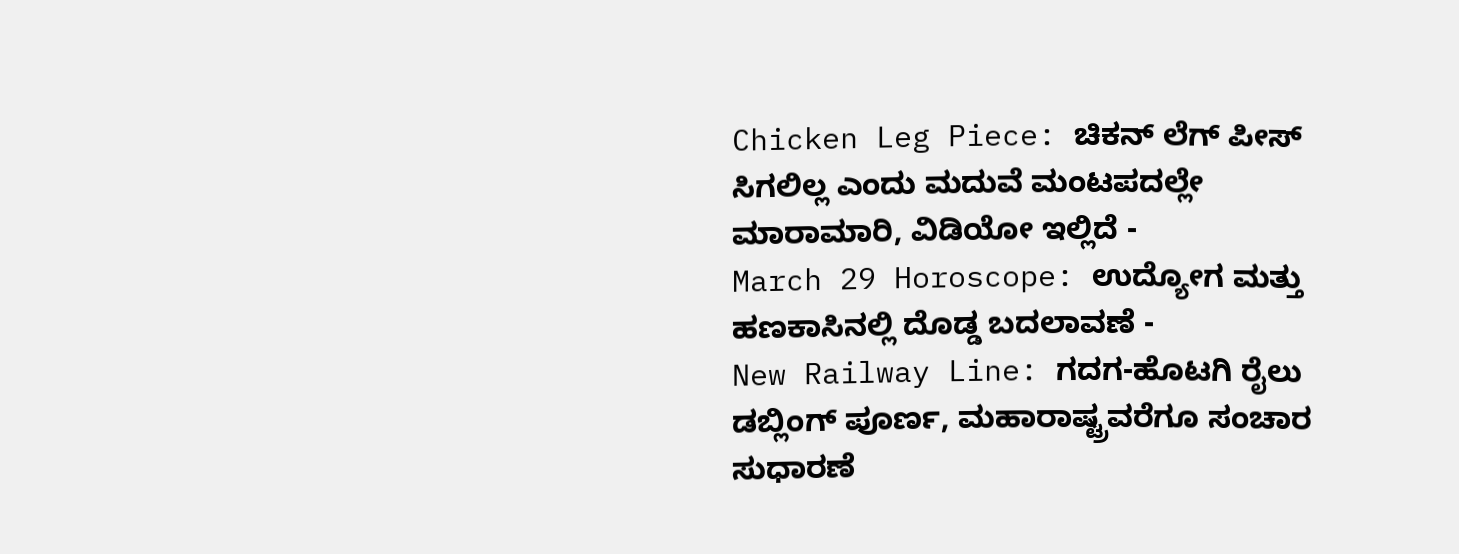Chicken Leg Piece: ಚಿಕನ್ ಲೆಗ್ ಪೀಸ್ ಸಿಗಲಿಲ್ಲ ಎಂದು ಮದುವೆ ಮಂಟಪದಲ್ಲೇ ಮಾರಾಮಾರಿ, ವಿಡಿಯೋ ಇಲ್ಲಿದೆ -
March 29 Horoscope: ಉದ್ಯೋಗ ಮತ್ತು ಹಣಕಾಸಿನಲ್ಲಿ ದೊಡ್ಡ ಬದಲಾವಣೆ -
New Railway Line: ಗದಗ-ಹೊಟಗಿ ರೈಲು ಡಬ್ಲಿಂಗ್ ಪೂರ್ಣ, ಮಹಾರಾಷ್ಟ್ರವರೆಗೂ ಸಂಚಾರ ಸುಧಾರಣೆ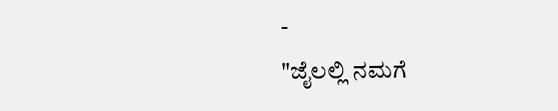-
"ಜೈಲಲ್ಲಿ ನಮಗೆ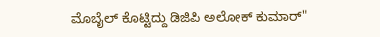ಮೊಬೈಲ್ ಕೊಟ್ಟಿದ್ದು ಡಿಜಿಪಿ ಅಲೋಕ್ ಕುಮಾರ್"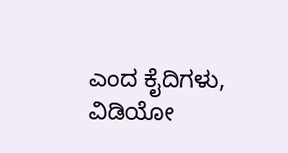ಎಂದ ಕೈದಿಗಳು, ವಿಡಿಯೋ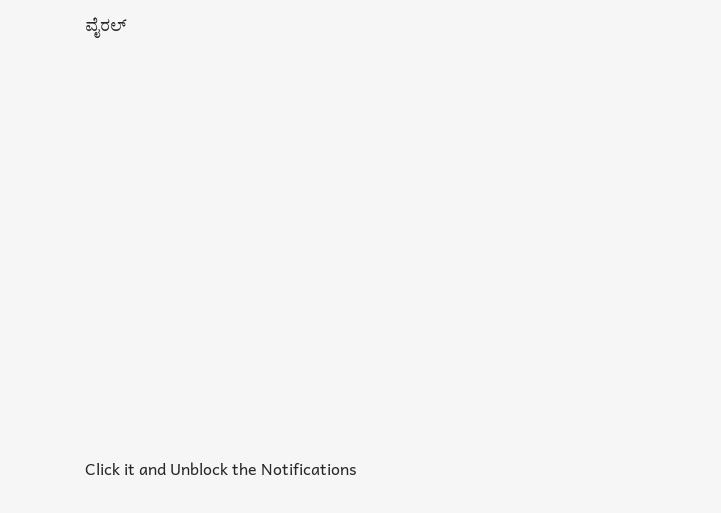ವೈರಲ್












Click it and Unblock the Notifications